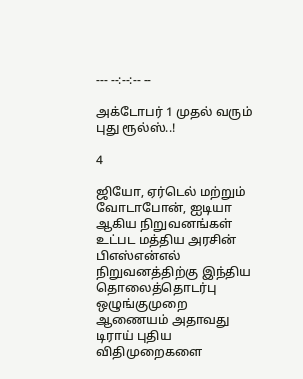--- --:--:-- --

அக்டோபர் 1 முதல் வரும் புது ரூல்ஸ்..!

4

ஜியோ, ஏர்டெல் மற்றும் வோடாபோன், ஐடியா ஆகிய நிறுவனங்கள் உட்பட மத்திய அரசின் பிஎஸ்என்எல் நிறுவனத்திற்கு இந்திய தொலைத்தொடர்பு ஒழுங்குமுறை ஆணையம் அதாவது டிராய் புதிய விதிமுறைகளை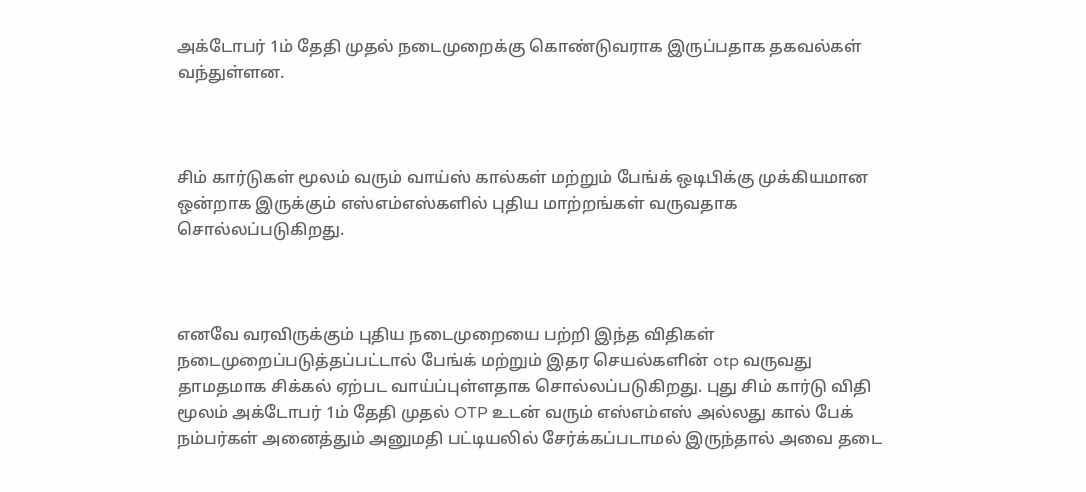அக்டோபர் 1ம் தேதி முதல் நடைமுறைக்கு கொண்டுவராக இருப்பதாக தகவல்கள் வந்துள்ளன.



சிம் கார்டுகள் மூலம் வரும் வாய்ஸ் கால்கள் மற்றும் பேங்க் ஒடிபிக்கு முக்கியமான ஒன்றாக இருக்கும் எஸ்எம்எஸ்களில் புதிய மாற்றங்கள் வருவதாக சொல்லப்படுகிறது.



எனவே வரவிருக்கும் புதிய நடைமுறையை பற்றி இந்த விதிகள் நடைமுறைப்படுத்தப்பட்டால் பேங்க் மற்றும் இதர செயல்களின் otp வருவது தாமதமாக சிக்கல் ஏற்பட வாய்ப்புள்ளதாக சொல்லப்படுகிறது. புது சிம் கார்டு விதி மூலம் அக்டோபர் 1ம் தேதி முதல் OTP உடன் வரும் எஸ்எம்எஸ் அல்லது கால் பேக் நம்பர்கள் அனைத்தும் அனுமதி பட்டியலில் சேர்க்கப்படாமல் இருந்தால் அவை தடை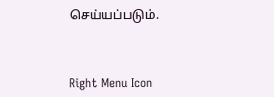செய்யப்படும்.



Right Menu Icon